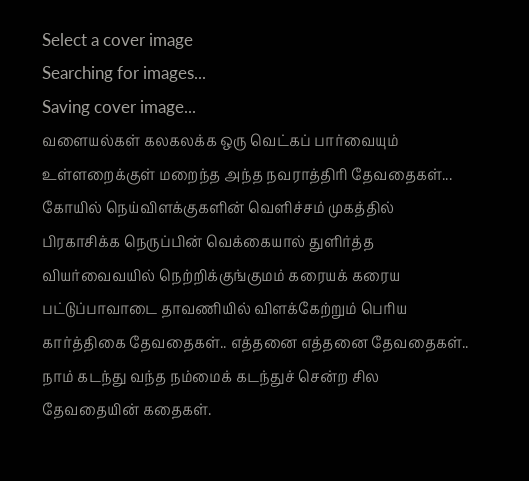Select a cover image
Searching for images...
Saving cover image...
வளையல்கள் கலகலக்க ஒரு வெட்கப் பார்வையும் உள்ளறைக்குள் மறைந்த அந்த நவராத்திரி தேவதைகள்... கோயில் நெய்விளக்குகளின் வெளிச்சம் முகத்தில் பிரகாசிக்க நெருப்பின் வெக்கையால் துளிர்த்த வியர்வைவயில் நெற்றிக்குங்குமம் கரையக் கரைய பட்டுப்பாவாடை தாவணியில் விளக்கேற்றும் பெரிய கார்த்திகை தேவதைகள்.. எத்தனை எத்தனை தேவதைகள்.. நாம் கடந்து வந்த நம்மைக் கடந்துச் சென்ற சில தேவதையின் கதைகள்.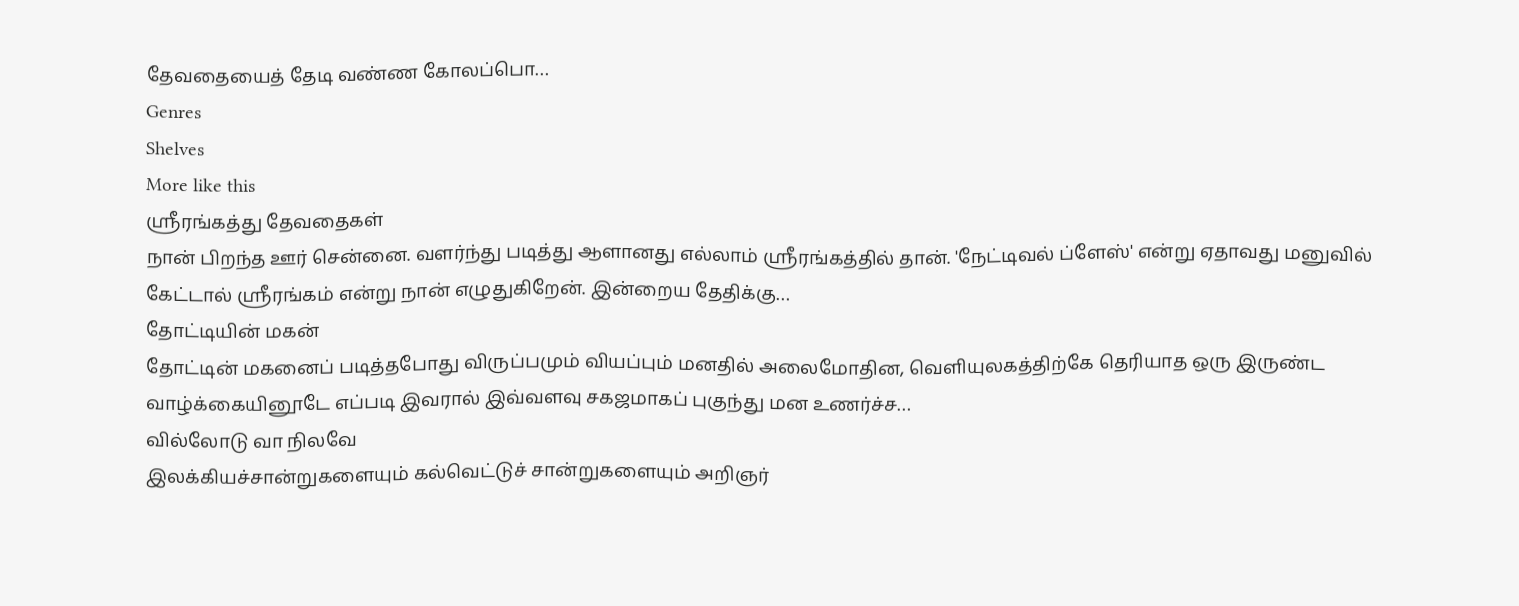தேவதையைத் தேடி வண்ண கோலப்பொ…
Genres
Shelves
More like this
ஸ்ரீரங்கத்து தேவதைகள்
நான் பிறந்த ஊர் சென்னை. வளர்ந்து படித்து ஆளானது எல்லாம் ஸ்ரீரங்கத்தில் தான். 'நேட்டிவல் ப்ளேஸ்' என்று ஏதாவது மனுவில் கேட்டால் ஸ்ரீரங்கம் என்று நான் எழுதுகிறேன். இன்றைய தேதிக்கு…
தோட்டியின் மகன்
தோட்டின் மகனைப் படித்தபோது விருப்பமும் வியப்பும் மனதில் அலைமோதின, வெளியுலகத்திற்கே தெரியாத ஒரு இருண்ட வாழ்க்கையினூடே எப்படி இவரால் இவ்வளவு சகஜமாகப் புகுந்து மன உணர்ச்ச…
வில்லோடு வா நிலவே
இலக்கியச்சான்றுகளையும் கல்வெட்டுச் சான்றுகளையும் அறிஞர்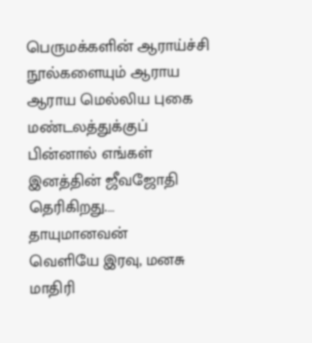பெருமக்களின் ஆராய்ச்சி நூல்களையும் ஆராய ஆராய மெல்லிய புகை மண்டலத்துக்குப் பின்னால் எங்கள் இனத்தின் ஜீவஜோதி தெரிகிறது.…
தாயுமானவன்
வெளியே இரவு, மனசு மாதிரி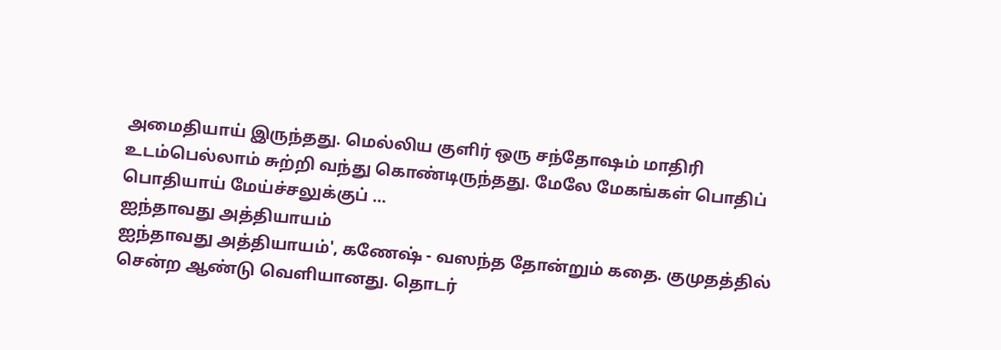அமைதியாய் இருந்தது. மெல்லிய குளிர் ஒரு சந்தோஷம் மாதிரி உடம்பெல்லாம் சுற்றி வந்து கொண்டிருந்தது. மேலே மேகங்கள் பொதிப் பொதியாய் மேய்ச்சலுக்குப் …
ஐந்தாவது அத்தியாயம்
ஐந்தாவது அத்தியாயம்', கணேஷ் - வஸந்த தோன்றும் கதை. குமுதத்தில் சென்ற ஆண்டு வெளியானது. தொடர்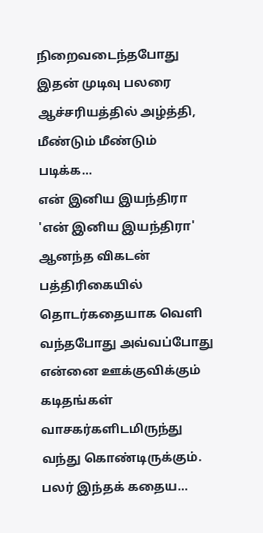நிறைவடைந்தபோது இதன் முடிவு பலரை ஆச்சரியத்தில் அழ்த்தி, மீண்டும் மீண்டும் படிக்க…
என் இனிய இயந்திரா
'என் இனிய இயந்திரா' ஆனந்த விகடன் பத்திரிகையில் தொடர்கதையாக வெளி வந்தபோது அவ்வப்போது என்னை ஊக்குவிக்கும் கடிதங்கள் வாசகர்களிடமிருந்து வந்து கொண்டிருக்கும். பலர் இந்தக் கதைய…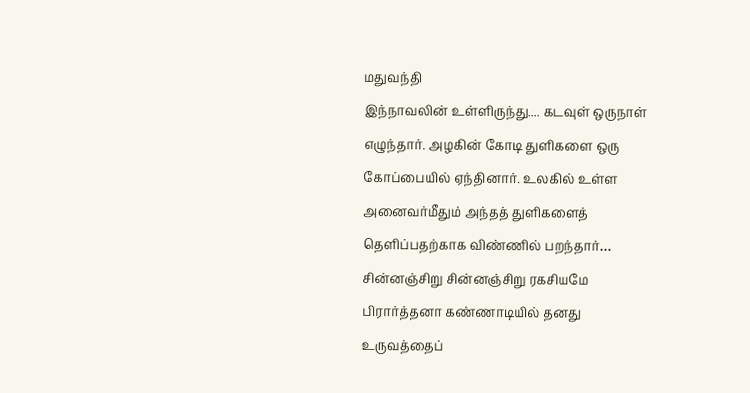மதுவந்தி
இந்நாவலின் உள்ளிருந்து.... கடவுள் ஒருநாள் எழுந்தார். அழகின் கோடி துளிகளை ஒரு கோப்பையில் ஏந்தினார். உலகில் உள்ள அனைவர்மீதும் அந்தத் துளிகளைத் தெளிப்பதற்காக விண்ணில் பறந்தார்…
சின்னஞ்சிறு சின்னஞ்சிறு ரகசியமே
பிரார்த்தனா கண்ணாடியில் தனது உருவத்தைப்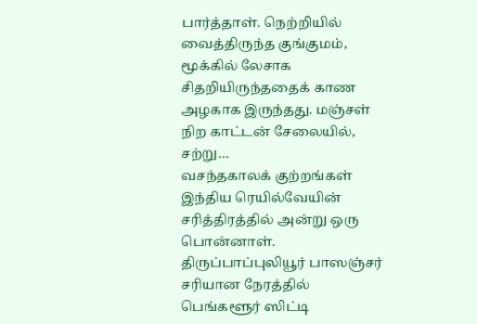பார்த்தாள். நெற்றியில் வைத்திருந்த குங்குமம், மூக்கில் லேசாக சிதறியிருந்ததைக் காண அழகாக இருந்தது. மஞ்சள் நிற காட்டன் சேலையில், சற்று…
வசந்தகாலக் குற்றங்கள்
இந்திய ரெயில்வேயின் சரித்திரத்தில் அன்று ஒரு பொன்னாள். திருப்பாப்புலியூர் பாஸஞ்சர் சரியான நேரத்தில் பெங்களூர் ஸிட்டி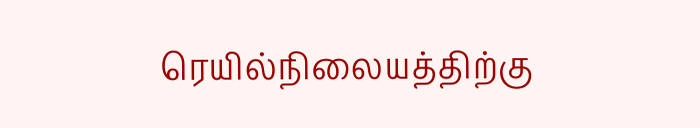ரெயில்நிலையத்திற்கு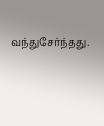வந்துசேர்ந்தது.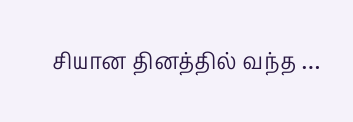சியான தினத்தில் வந்த …